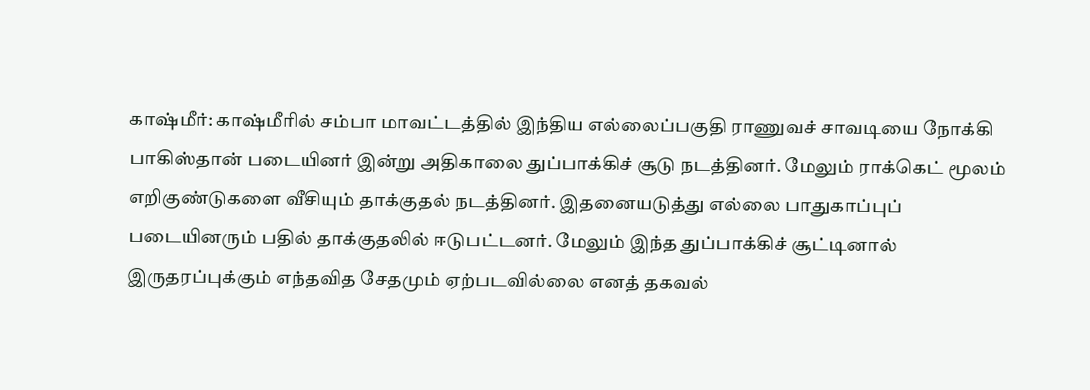காஷ்மீர்: காஷ்மீரில் சம்பா மாவட்டத்தில் இந்திய எல்லைப்பகுதி ராணுவச் சாவடியை நோக்கி பாகிஸ்தான் படையினர் இன்று அதிகாலை துப்பாக்கிச் சூடு நடத்தினர். மேலும் ராக்கெட் மூலம் எறிகுண்டுகளை வீசியும் தாக்குதல் நடத்தினர். இதனையடுத்து எல்லை பாதுகாப்புப் படையினரும் பதில் தாக்குதலில் ஈடுபட்டனர். மேலும் இந்த துப்பாக்கிச் சூட்டினால் இருதரப்புக்கும் எந்தவித சேதமும் ஏற்படவில்லை எனத் தகவல்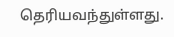தெரியவந்துள்ளது.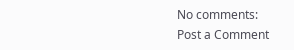No comments:
Post a Comment